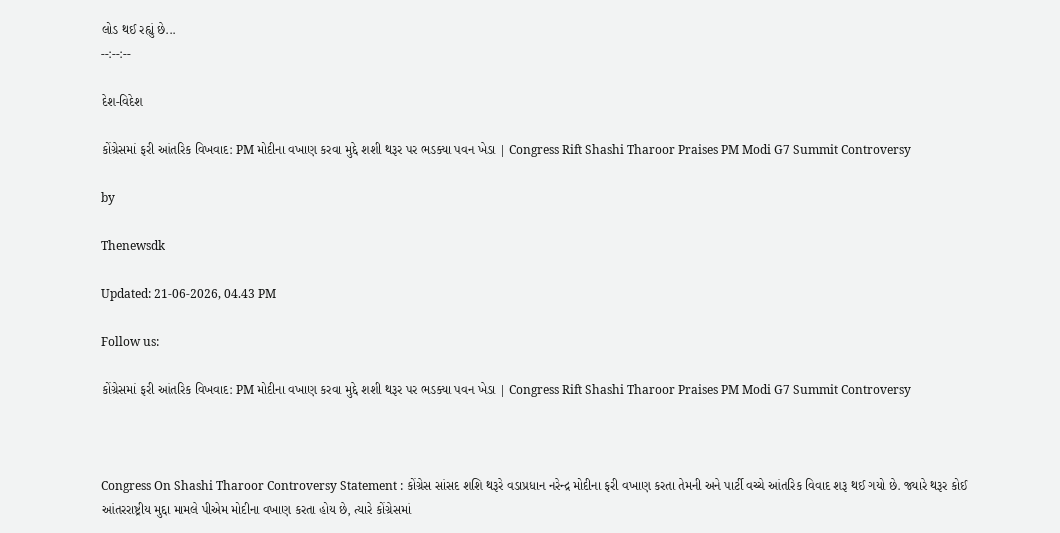લોડ થઈ રહ્યું છે...
--:--:--

દેશ-વિદેશ

કોંગ્રેસમાં ફરી આંતરિક વિખવાદ: PM મોદીના વખાણ કરવા મુદ્દે શશી થરૂર પર ભડક્યા પવન ખેડા | Congress Rift Shashi Tharoor Praises PM Modi G7 Summit Controversy

by

Thenewsdk

Updated: 21-06-2026, 04.43 PM

Follow us:

કોંગ્રેસમાં ફરી આંતરિક વિખવાદ: PM મોદીના વખાણ કરવા મુદ્દે શશી થરૂર પર ભડક્યા પવન ખેડા | Congress Rift Shashi Tharoor Praises PM Modi G7 Summit Controversy



Congress On Shashi Tharoor Controversy Statement : કોંગ્રેસ સાંસદ શશિ થરૂરે વડાપ્રધાન નરેન્દ્ર મોદીના ફરી વખાણ કરતા તેમની અને પાર્ટી વચ્ચે આંતરિક વિવાદ શરૂ થઈ ગયો છે. જ્યારે થરૂર કોઈ આંતરરાષ્ટ્રીય મુદ્દા મામલે પીએમ મોદીના વખાણ કરતા હોય છે, ત્યારે કોંગ્રેસમાં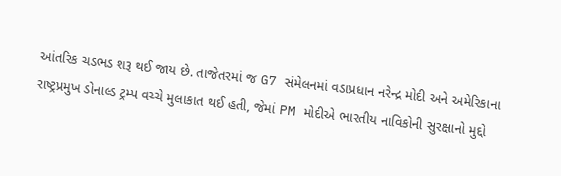આંતરિક ચડભડ શરૂ થઈ જાય છે. તાજેતરમાં જ G7 સંમેલનમાં વડાપ્રધાન નરેન્દ્ર મોદી અને અમેરિકાના રાષ્ટ્રપ્રમુખ ડોનાલ્ડ ટ્રમ્પ વચ્ચે મુલાકાત થઈ હતી, જેમાં PM મોદીએ ભારતીય નાવિકોની સુરક્ષાનો મુદ્દો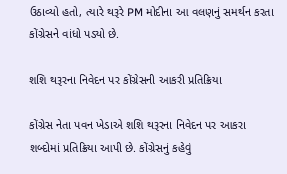ઉઠાવ્યો હતો, ત્યારે થરૂરે PM મોદીના આ વલણનું સમર્થન કરતા કોંગ્રેસને વાંધો પડ્યો છે.

શશિ થરૂરના નિવેદન પર કોંગ્રેસની આકરી પ્રતિક્રિયા

કોંગ્રેસ નેતા પવન ખેડાએ શશિ થરૂરના નિવેદન પર આકરા શબ્દોમાં પ્રતિક્રિયા આપી છે. કોંગ્રેસનું કહેવું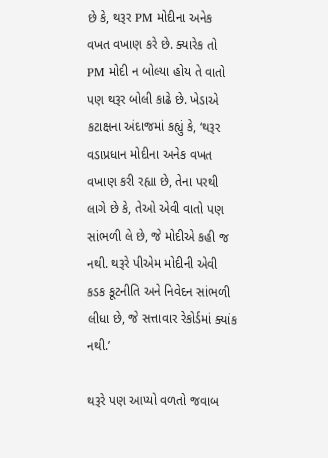છે કે, થરૂર PM મોદીના અનેક વખત વખાણ કરે છે. ક્યારેક તો PM મોદી ન બોલ્યા હોય તે વાતો પણ થરૂર બોલી કાઢે છે. ખેડાએ કટાક્ષના અંદાજમાં કહ્યું કે, ‘થરૂર વડાપ્રધાન મોદીના અનેક વખત વખાણ કરી રહ્યા છે, તેના પરથી લાગે છે કે, તેઓ એવી વાતો પણ સાંભળી લે છે, જે મોદીએ કહી જ નથી. થરૂરે પીએમ મોદીની એવી કડક કૂટનીતિ અને નિવેદન સાંભળી લીધા છે, જે સત્તાવાર રેકોર્ડમાં ક્યાંક નથી.’

થરૂરે પણ આપ્યો વળતો જવાબ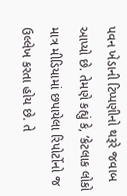પવન ખેડાની ટિપ્પણીનો થરૂરે જવાબ આપ્યો છે. તેમણે કહ્યું કે, ‘કેટલાક લોકો માત્ર મીડિયામાં છપાયેલા રિપોર્ટોનો જ ઉલ્લેખ કરતા હોય છે. તે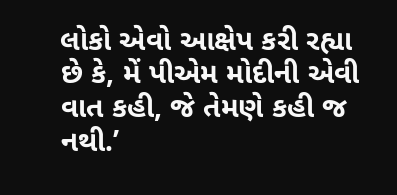લોકો એવો આક્ષેપ કરી રહ્યા છે કે, મેં પીએમ મોદીની એવી વાત કહી, જે તેમણે કહી જ નથી.’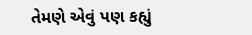તેમણે એવું પણ કહ્યું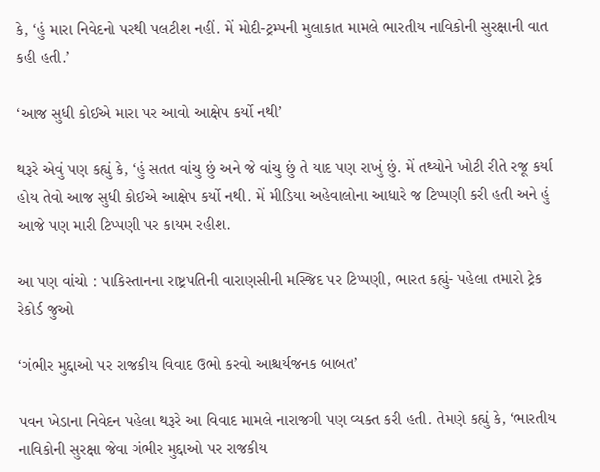કે, ‘હું મારા નિવેદનો પરથી પલટીશ નહીં. મેં મોદી-ટ્રમ્પની મુલાકાત મામલે ભારતીય નાવિકોની સુરક્ષાની વાત કહી હતી.’

‘આજ સુધી કોઈએ મારા પર આવો આક્ષેપ કર્યો નથી’

થરૂરે એવું પણ કહ્યું કે, ‘હું સતત વાંચુ છું અને જે વાંચુ છું તે યાદ પણ રાખું છું. મેં તથ્યોને ખોટી રીતે રજૂ કર્યા હોય તેવો આજ સુધી કોઈએ આક્ષેપ કર્યો નથી. મેં મીડિયા અહેવાલોના આધારે જ ટિપ્પણી કરી હતી અને હું આજે પણ મારી ટિપ્પણી પર કાયમ રહીશ.

આ પણ વાંચો : પાકિસ્તાનના રાષ્ટ્રપતિની વારાણસીની મસ્જિદ પર ટિપ્પણી, ભારત કહ્યું- પહેલા તમારો ટ્રેક રેકોર્ડ જુઓ

‘ગંભીર મુદ્દાઓ પર રાજકીય વિવાદ ઉભો કરવો આશ્ચર્યજનક બાબત’

પવન ખેડાના નિવેદન પહેલા થરૂરે આ વિવાદ મામલે નારાજગી પણ વ્યક્ત કરી હતી. તેમણે કહ્યું કે, ‘ભારતીય નાવિકોની સુરક્ષા જેવા ગંભીર મુદ્દાઓ પર રાજકીય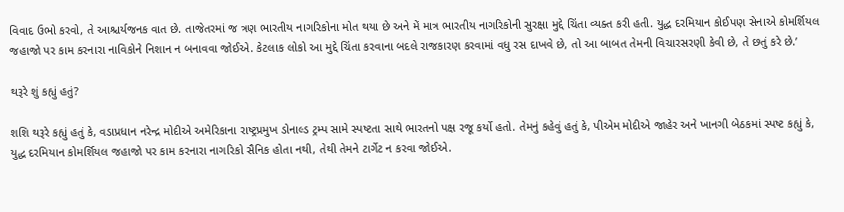વિવાદ ઉભો કરવો, તે આશ્ચર્યજનક વાત છે. તાજેતરમાં જ ત્રણ ભારતીય નાગરિકોના મોત થયા છે અને મેં માત્ર ભારતીય નાગરિકોની સુરક્ષા મુદ્દે ચિંતા વ્યક્ત કરી હતી. યુદ્ધ દરમિયાન કોઈપણ સેનાએ કોમર્શિયલ જહાજો પર કામ કરનારા નાવિકોને નિશાન ન બનાવવા જોઈએ. કેટલાક લોકો આ મુદ્દે ચિંતા કરવાના બદલે રાજકારણ કરવામાં વધુ રસ દાખવે છે, તો આ બાબત તેમની વિચારસરણી કેવી છે, તે છતું કરે છે.’

થરૂરે શું કહ્યું હતું?

શશિ થરૂરે કહ્યું હતું કે, વડાપ્રધાન નરેન્દ્ર મોદીએ અમેરિકાના રાષ્ટ્રપ્રમુખ ડોનાલ્ડ ટ્રમ્પ સામે સ્પષ્ટતા સાથે ભારતનો પક્ષ રજૂ કર્યો હતો. તેમનું કહેવું હતું કે, પીએમ મોદીએ જાહેર અને ખાનગી બેઠકમાં સ્પષ્ટ કહ્યું કે, યુદ્ધ દરમિયાન કોમર્શિયલ જહાજો પર કામ કરનારા નાગરિકો સૈનિક હોતા નથી, તેથી તેમને ટાર્ગેટ ન કરવા જોઈએ.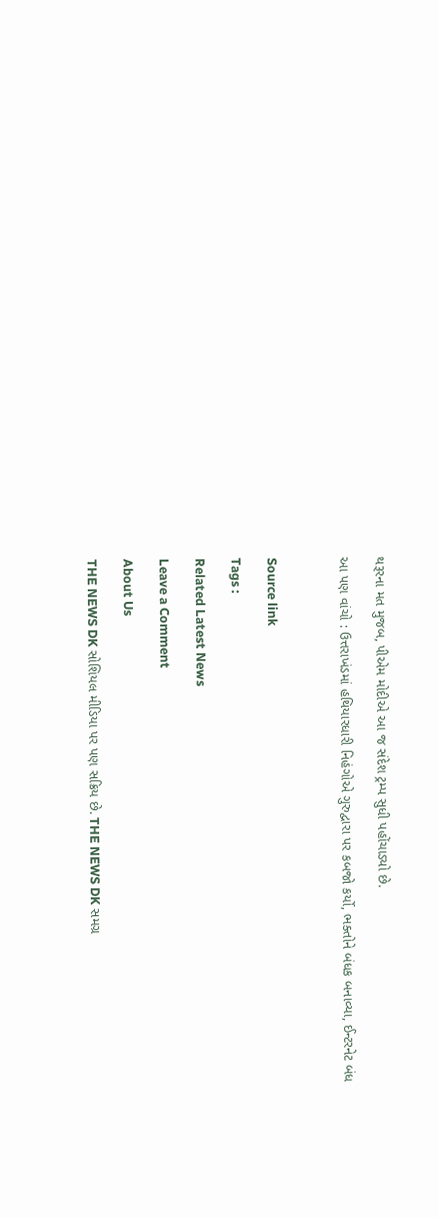થરૂરના મત મુજબ, પીએમ મોદીએ આ જ સંદેશ ટ્રમ્પ સુધી પહોંચાડ્યો છે.

આ પણ વાંચો : ઉત્તરાખંડમાં હથિયારધારી નિહંગોએ ગુરુદ્વારા પર કબજો કર્યો, ભક્તોને બંધક બનાવ્યા, ઈન્ટરનેટ બંધ



Source link

Tags :

Related Latest News

Leave a Comment

About Us

THE NEWS DK સોશિયલ મીડિયા પર પણ સક્રિય છે. THE NEWS DK સમગ્ર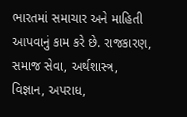ભારતમાં સમાચાર અને માહિતી આપવાનું કામ કરે છે. રાજકારણ, સમાજ સેવા, અર્થશાસ્ત્ર, વિજ્ઞાન, અપરાધ,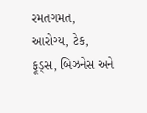રમતગમત, આરોગ્ય, ટેક, ફૂડ્સ, બિઝનેસ અને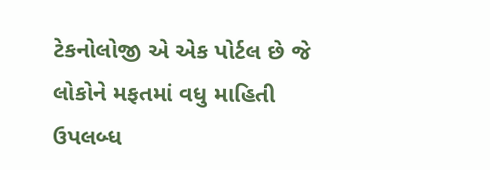ટેકનોલોજી એ એક પોર્ટલ છે જે લોકોને મફતમાં વધુ માહિતી ઉપલબ્ધ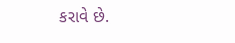કરાવે છે.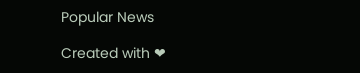Popular News

Created with ❤